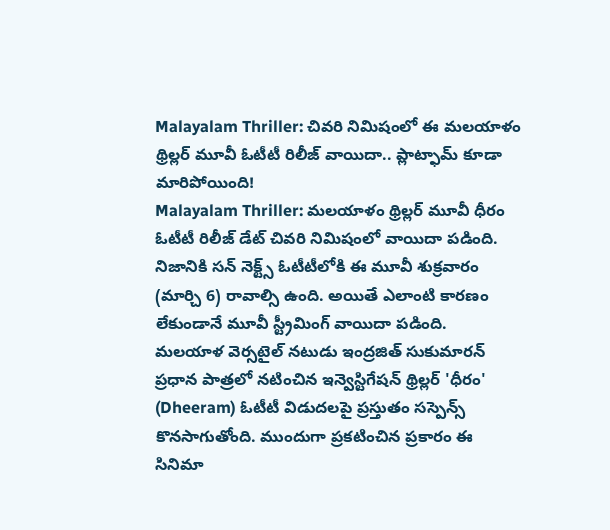Malayalam Thriller: చివరి నిమిషంలో ఈ మలయాళం థ్రిల్లర్ మూవీ ఓటీటీ రిలీజ్ వాయిదా.. ప్లాట్ఫామ్ కూడా మారిపోయింది!
Malayalam Thriller: మలయాళం థ్రిల్లర్ మూవీ ధీరం ఓటీటీ రిలీజ్ డేట్ చివరి నిమిషంలో వాయిదా పడింది. నిజానికి సన్ నెక్ట్స్ ఓటీటీలోకి ఈ మూవీ శుక్రవారం (మార్చి 6) రావాల్సి ఉంది. అయితే ఎలాంటి కారణం లేకుండానే మూవీ స్ట్రీమింగ్ వాయిదా పడింది.
మలయాళ వెర్సటైల్ నటుడు ఇంద్రజిత్ సుకుమారన్ ప్రధాన పాత్రలో నటించిన ఇన్వెస్టిగేషన్ థ్రిల్లర్ 'ధీరం' (Dheeram) ఓటీటీ విడుదలపై ప్రస్తుతం సస్పెన్స్ కొనసాగుతోంది. ముందుగా ప్రకటించిన ప్రకారం ఈ సినిమా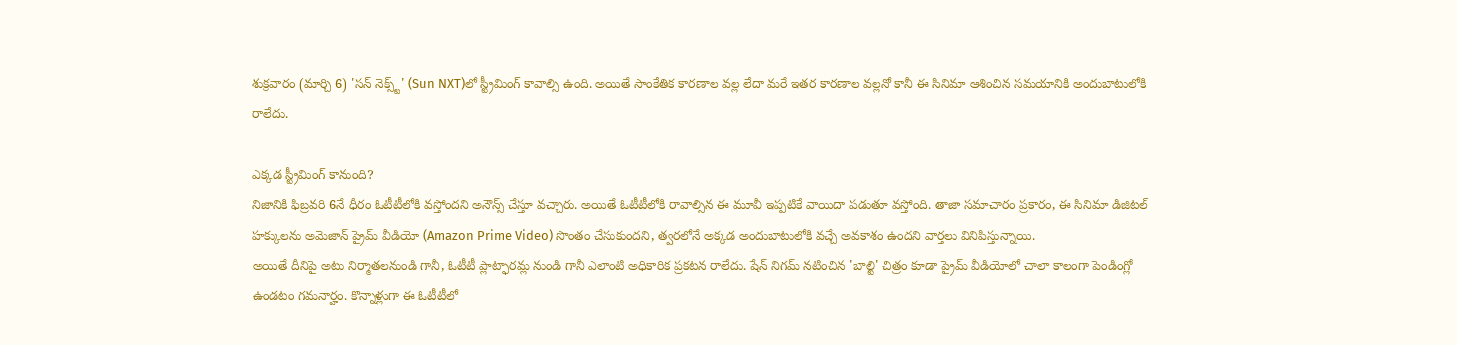శుక్రవారం (మార్చి 6) 'సన్ నెక్స్ట్' (Sun NXT)లో స్ట్రీమింగ్ కావాల్సి ఉంది. అయితే సాంకేతిక కారణాల వల్ల లేదా మరే ఇతర కారణాల వల్లనో కానీ ఈ సినిమా ఆశించిన సమయానికి అందుబాటులోకి రాలేదు.

ఎక్కడ స్ట్రీమింగ్ కానుంది?
నిజానికి ఫిబ్రవరి 6నే ధీరం ఓటీటీలోకి వస్తోందని అనౌన్స్ చేస్తూ వచ్చారు. అయితే ఓటీటీలోకి రావాల్సిన ఈ మూవీ ఇప్పటికే వాయిదా పడుతూ వస్తోంది. తాజా సమాచారం ప్రకారం, ఈ సినిమా డిజిటల్ హక్కులను అమెజాన్ ప్రైమ్ వీడియో (Amazon Prime Video) సొంతం చేసుకుందని, త్వరలోనే అక్కడ అందుబాటులోకి వచ్చే అవకాశం ఉందని వార్తలు వినిపిస్తున్నాయి.
అయితే దీనిపై అటు నిర్మాతలనుండి గానీ, ఓటీటీ ప్లాట్ఫారమ్ల నుండి గానీ ఎలాంటి అధికారిక ప్రకటన రాలేదు. షేన్ నిగమ్ నటించిన 'బాల్టి' చిత్రం కూడా ప్రైమ్ వీడియోలో చాలా కాలంగా పెండింగ్లో ఉండటం గమనార్హం. కొన్నాళ్లుగా ఈ ఓటీటీలో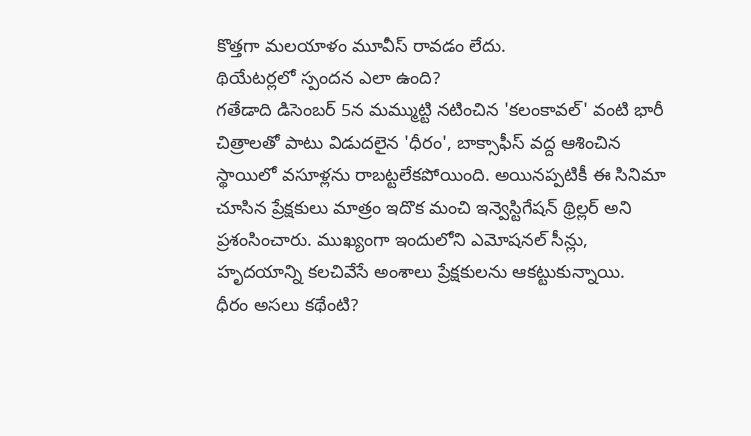కొత్తగా మలయాళం మూవీస్ రావడం లేదు.
థియేటర్లలో స్పందన ఎలా ఉంది?
గతేడాది డిసెంబర్ 5న మమ్ముట్టి నటించిన 'కలంకావల్' వంటి భారీ చిత్రాలతో పాటు విడుదలైన 'ధీరం', బాక్సాఫీస్ వద్ద ఆశించిన స్థాయిలో వసూళ్లను రాబట్టలేకపోయింది. అయినప్పటికీ ఈ సినిమా చూసిన ప్రేక్షకులు మాత్రం ఇదొక మంచి ఇన్వెస్టిగేషన్ థ్రిల్లర్ అని ప్రశంసించారు. ముఖ్యంగా ఇందులోని ఎమోషనల్ సీన్లు, హృదయాన్ని కలచివేసే అంశాలు ప్రేక్షకులను ఆకట్టుకున్నాయి.
ధీరం అసలు కథేంటి?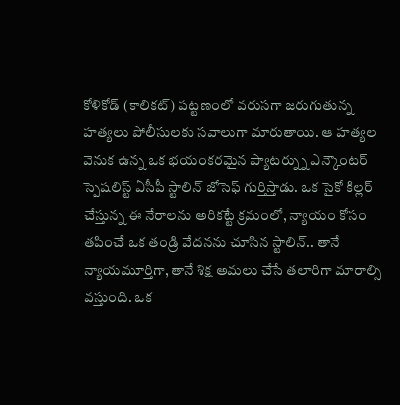కోళికోడ్ (కాలికట్) పట్టణంలో వరుసగా జరుగుతున్న హత్యలు పోలీసులకు సవాలుగా మారుతాయి. ఆ హత్యల వెనుక ఉన్న ఒక భయంకరమైన ప్యాటర్న్ను ఎన్కౌంటర్ స్పెషలిస్ట్ ఏసీపీ స్టాలిన్ జోసెఫ్ గుర్తిస్తాడు. ఒక సైకో కిల్లర్ చేస్తున్న ఈ నేరాలను అరికట్టే క్రమంలో, న్యాయం కోసం తపించే ఒక తండ్రి వేదనను చూసిన స్టాలిన్.. తానే న్యాయమూర్తిగా, తానే శిక్ష అమలు చేసే తలారిగా మారాల్సి వస్తుంది. ఒక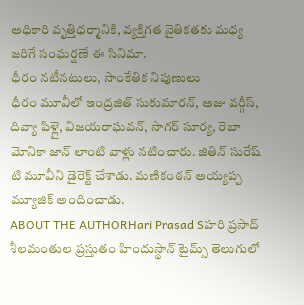అధికారి వృత్తిధర్మానికి, వ్యక్తిగత నైతికతకు మధ్య జరిగే సంఘర్షణే ఈ సినిమా.
ధీరం నటీనటులు, సాంకేతిక నిపుణులు
ధీరం మూవీలో ఇంద్రజిత్ సుకుమారన్, అజు వర్గీస్, దివ్యా పిళ్లై, విజయరాఘవన్, సాగర్ సూర్య, రెబా మోనికా జాన్ లాంటి వాళ్లు నటించారు. జితిన్ సురేష్ టి మూవీని డైరెక్ట్ చేశాడు. మణికంఠన్ అయ్యప్ప మ్యూజిక్ అందించాడు.
ABOUT THE AUTHORHari Prasad Sహరి ప్రసాద్ శీలమంతుల ప్రస్తుతం హిందుస్థాన్ టైమ్స్ తెలుగులో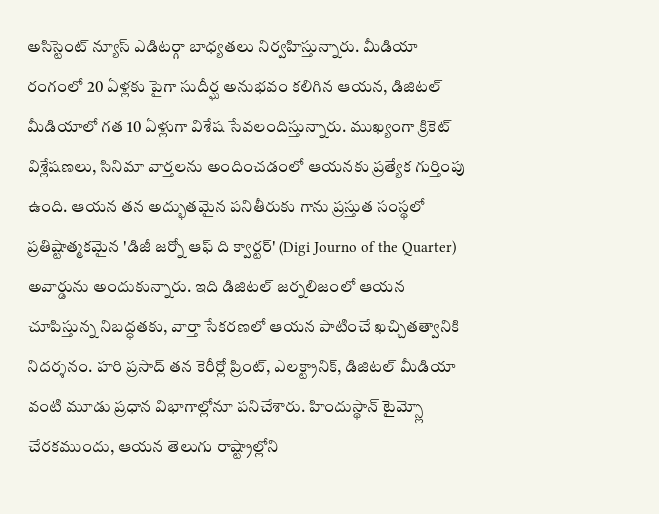అసిస్టెంట్ న్యూస్ ఎడిటర్గా బాధ్యతలు నిర్వహిస్తున్నారు. మీడియా రంగంలో 20 ఏళ్లకు పైగా సుదీర్ఘ అనుభవం కలిగిన ఆయన, డిజిటల్ మీడియాలో గత 10 ఏళ్లుగా విశేష సేవలందిస్తున్నారు. ముఖ్యంగా క్రికెట్ విశ్లేషణలు, సినిమా వార్తలను అందించడంలో ఆయనకు ప్రత్యేక గుర్తింపు ఉంది. ఆయన తన అద్భుతమైన పనితీరుకు గాను ప్రస్తుత సంస్థలో ప్రతిష్టాత్మకమైన 'డిజీ జర్నో ఆఫ్ ది క్వార్టర్' (Digi Journo of the Quarter) అవార్డును అందుకున్నారు. ఇది డిజిటల్ జర్నలిజంలో ఆయన చూపిస్తున్న నిబద్ధతకు, వార్తా సేకరణలో ఆయన పాటించే ఖచ్చితత్వానికి నిదర్శనం. హరి ప్రసాద్ తన కెరీర్లో ప్రింట్, ఎలక్ట్రానిక్, డిజిటల్ మీడియా వంటి మూడు ప్రధాన విభాగాల్లోనూ పనిచేశారు. హిందుస్థాన్ టైమ్స్లో చేరకముందు, ఆయన తెలుగు రాష్ట్రాల్లోని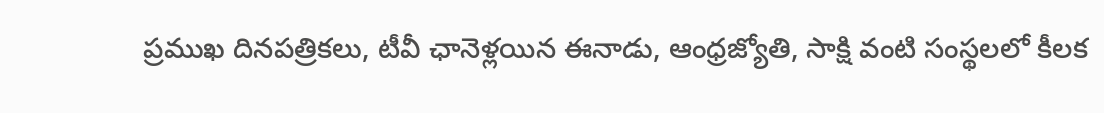ప్రముఖ దినపత్రికలు, టీవీ ఛానెళ్లయిన ఈనాడు, ఆంధ్రజ్యోతి, సాక్షి వంటి సంస్థలలో కీలక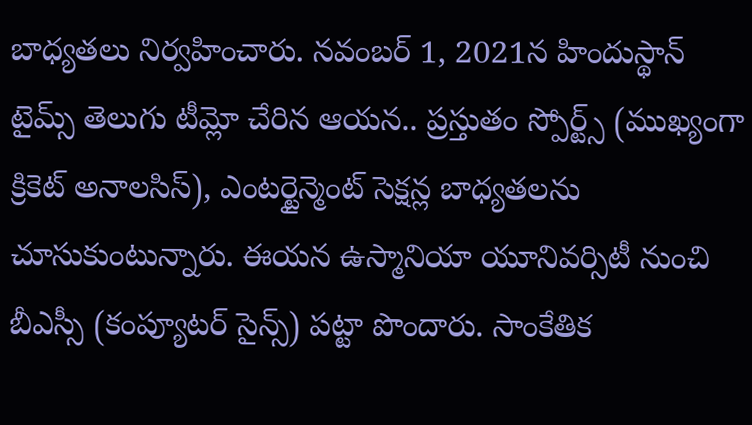బాధ్యతలు నిర్వహించారు. నవంబర్ 1, 2021న హిందుస్థాన్ టైమ్స్ తెలుగు టీమ్లో చేరిన ఆయన.. ప్రస్తుతం స్పోర్ట్స్ (ముఖ్యంగా క్రికెట్ అనాలసిస్), ఎంటర్టైన్మెంట్ సెక్షన్ల బాధ్యతలను చూసుకుంటున్నారు. ఈయన ఉస్మానియా యూనివర్సిటీ నుంచి బీఎస్సీ (కంప్యూటర్ సైన్స్) పట్టా పొందారు. సాంకేతిక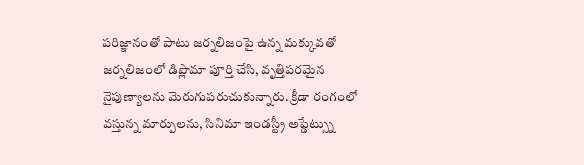పరిజ్ఞానంతో పాటు జర్నలిజంపై ఉన్న మక్కువతో జర్నలిజంలో డిప్లొమా పూర్తి చేసి, వృత్తిపరమైన నైపుణ్యాలను మెరుగుపరుచుకున్నారు. క్రీడా రంగంలో వస్తున్న మార్పులను, సినిమా ఇండస్ట్రీ అప్డేట్స్ను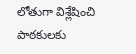లోతుగా విశ్లేషించి పాఠకులకు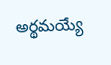అర్థమయ్యే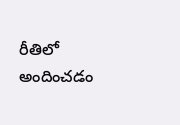రీతిలో అందించడం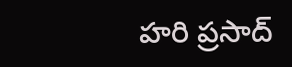హరి ప్రసాద్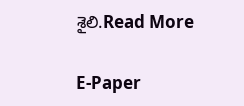శైలి.Read More

E-Paper